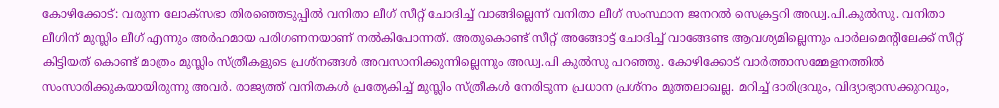കോഴിക്കോട്: വരുന്ന ലോക്സഭാ തിരഞ്ഞെടുപ്പിൽ വനിതാ ലീഗ് സീറ്റ് ചോദിച്ച് വാങ്ങില്ലെന്ന് വനിതാ ലീഗ് സംസ്ഥാന ജനറൽ സെക്രട്ടറി അഡ്വ.പി.കുൽസു. വനിതാ ലീഗിന് മുസ്ലിം ലീഗ് എന്നും അർഹമായ പരിഗണനയാണ് നൽകിപോന്നത്. അതുകൊണ്ട് സീറ്റ് അങ്ങോട്ട് ചോദിച്ച് വാങ്ങേണ്ട ആവശ്യമില്ലെന്നും പാർലമെന്റിലേക്ക് സീറ്റ് കിട്ടിയത് കൊണ്ട് മാത്രം മുസ്ലിം സ്ത്രീകളുടെ പ്രശ്നങ്ങൾ അവസാനിക്കുന്നില്ലെന്നും അഡ്വ.പി കുൽസു പറഞ്ഞു. കോഴിക്കോട് വാർത്താസമ്മേളനത്തിൽ സംസാരിക്കുകയായിരുന്നു അവർ. രാജ്യത്ത് വനിതകൾ പ്രത്യേകിച്ച് മുസ്ലിം സ്ത്രീകൾ നേരിടുന്ന പ്രധാന പ്രശ്നം മുത്തലാഖല്ല. മറിച്ച് ദാരിദ്രവും, വിദ്യാഭ്യാസക്കുറവും,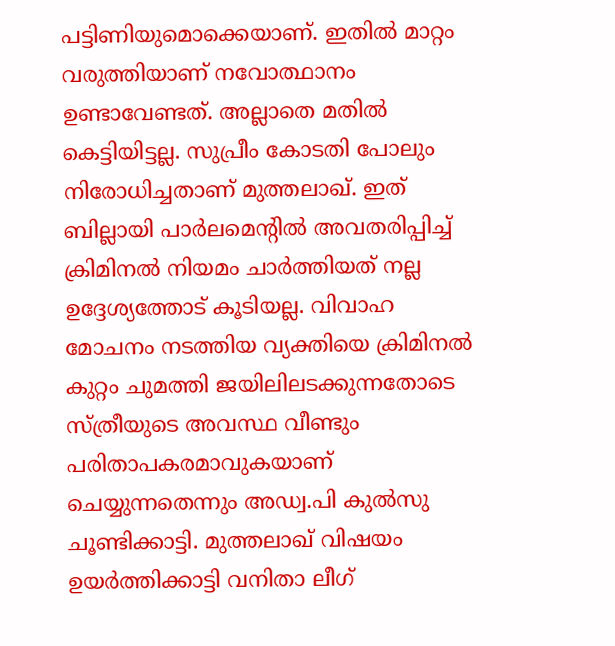പട്ടിണിയുമൊക്കെയാണ്. ഇതിൽ മാറ്റം വരുത്തിയാണ് നവോത്ഥാനം ഉണ്ടാവേണ്ടത്. അല്ലാതെ മതിൽ കെട്ടിയിട്ടല്ല. സുപ്രീം കോടതി പോലും നിരോധിച്ചതാണ് മുത്തലാഖ്. ഇത് ബില്ലായി പാർലമെന്റിൽ അവതരിപ്പിച്ച് ക്രിമിനൽ നിയമം ചാർത്തിയത് നല്ല ഉദ്ദേശ്യത്തോട് കൂടിയല്ല. വിവാഹ മോചനം നടത്തിയ വ്യക്തിയെ ക്രിമിനൽ കുറ്റം ചുമത്തി ജയിലിലടക്കുന്നതോടെ സ്ത്രീയുടെ അവസ്ഥ വീണ്ടും പരിതാപകരമാവുകയാണ് ചെയ്യുന്നതെന്നും അഡ്വ.പി കുൽസു ചൂണ്ടിക്കാട്ടി. മുത്തലാഖ് വിഷയം ഉയർത്തിക്കാട്ടി വനിതാ ലീഗ്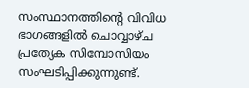സംസ്ഥാനത്തിന്റെ വിവിധ ഭാഗങ്ങളിൽ ചൊവ്വാഴ്ച പ്രത്യേക സിമ്പോസിയം സംഘടിപ്പിക്കുന്നുണ്ട്.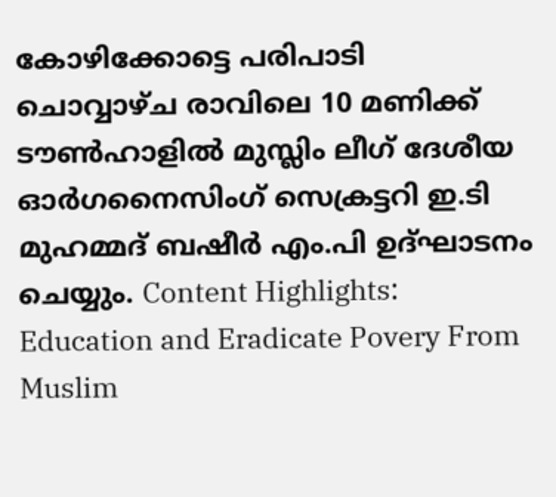കോഴിക്കോട്ടെ പരിപാടി ചൊവ്വാഴ്ച രാവിലെ 10 മണിക്ക് ടൗൺഹാളിൽ മുസ്ലിം ലീഗ് ദേശീയ ഓർഗനൈസിംഗ് സെക്രട്ടറി ഇ.ടി മുഹമ്മദ് ബഷീർ എം.പി ഉദ്ഘാടനം ചെയ്യും. Content Highlights: Education and Eradicate Povery From Muslim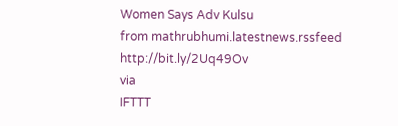Women Says Adv Kulsu
from mathrubhumi.latestnews.rssfeed http://bit.ly/2Uq49Ov
via
IFTTT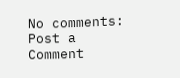No comments:
Post a Comment